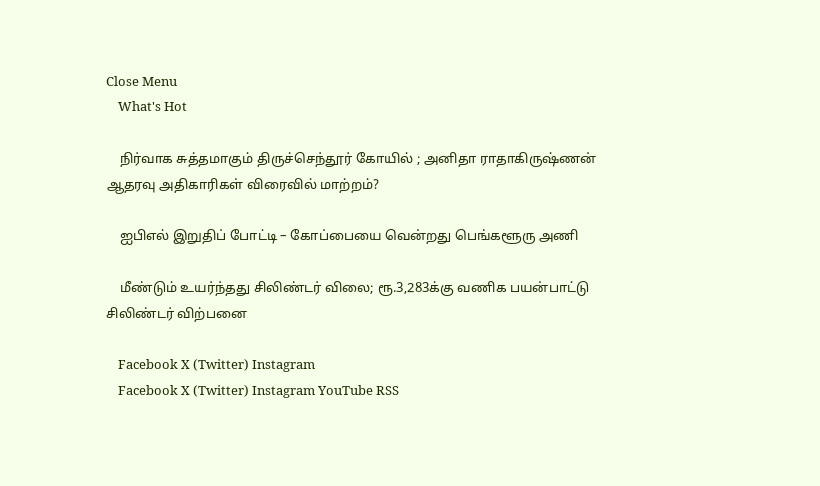Close Menu
    What's Hot

    நிர்வாக சுத்தமாகும் திருச்செந்தூர் கோயில் ; அனிதா ராதாகிருஷ்ணன் ஆதரவு அதிகாரிகள் விரைவில் மாற்றம்?

    ஐபிஎல் இறுதிப் போட்டி – கோப்பையை வென்றது பெங்களூரு அணி

    மீண்டும் உயர்ந்தது சிலிண்டர் விலை; ரூ.3,283க்கு வணிக பயன்பாட்டு சிலிண்டர் விற்பனை

    Facebook X (Twitter) Instagram
    Facebook X (Twitter) Instagram YouTube RSS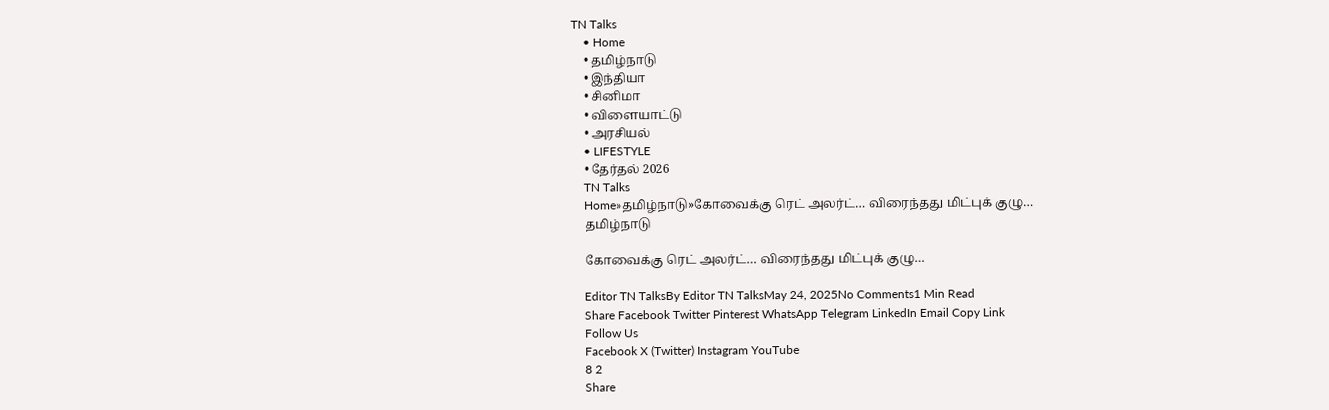TN Talks
    • Home
    • தமிழ்நாடு
    • இந்தியா
    • சினிமா
    • விளையாட்டு
    • அரசியல்
    • LIFESTYLE
    • தேர்தல் 2026
    TN Talks
    Home»தமிழ்நாடு»கோவைக்கு ரெட் அலர்ட்… விரைந்தது மிட்புக் குழு…
    தமிழ்நாடு

    கோவைக்கு ரெட் அலர்ட்… விரைந்தது மிட்புக் குழு…

    Editor TN TalksBy Editor TN TalksMay 24, 2025No Comments1 Min Read
    Share Facebook Twitter Pinterest WhatsApp Telegram LinkedIn Email Copy Link
    Follow Us
    Facebook X (Twitter) Instagram YouTube
    8 2
    Share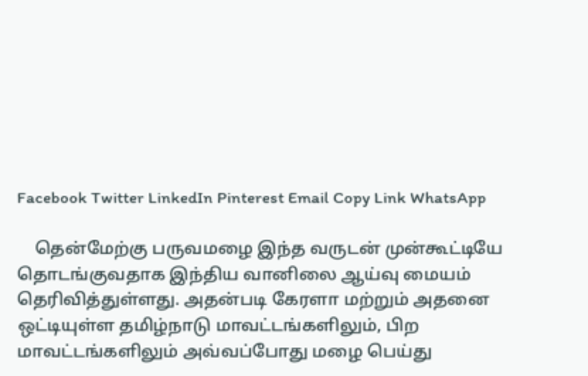Facebook Twitter LinkedIn Pinterest Email Copy Link WhatsApp

    தென்மேற்கு பருவமழை இந்த வருடன் முன்கூட்டியே தொடங்குவதாக இந்திய வானிலை ஆய்வு மையம் தெரிவித்துள்ளது. அதன்படி கேரளா மற்றும் அதனை ஒட்டியுள்ள தமிழ்நாடு மாவட்டங்களிலும், பிற மாவட்டங்களிலும் அவ்வப்போது மழை பெய்து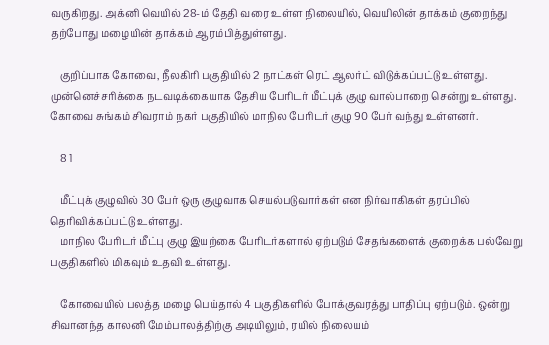வருகிறது. அக்னி வெயில் 28-ம் தேதி வரை உள்ள நிலையில், வெயிலின் தாக்கம் குறைந்து தற்போது மழையின் தாக்கம் ஆரம்பித்துள்ளது.

    குறிப்பாக கோவை, நீலகிரி பகுதியில் 2 நாட்கள் ரெட் ஆலர்ட் விடுக்கப்பட்டு உள்ளது. முன்னெச்சரிக்கை நடவடிக்கையாக தேசிய பேரிடர் மீட்புக் குழு வால்பாறை சென்று உள்ளது. கோவை சுங்கம் சிவராம் நகர் பகுதியில் மாநில பேரிடர் குழு 90 பேர் வந்து உள்ளனர்.

    8 1

    மீட்புக் குழுவில் 30 பேர் ஒரு குழுவாக செயல்படுவார்கள் என நிர்வாகிகள் தரப்பில் தெரிவிக்கப்பட்டு உள்ளது.
    மாநில பேரிடர் மீட்பு குழு இயற்கை பேரிடர்களால் ஏற்படும் சேதங்களைக் குறைக்க பல்வேறு பகுதிகளில் மிகவும் உதவி உள்ளது.

    கோவையில் பலத்த மழை பெய்தால் 4 பகுதிகளில் போக்குவரத்து பாதிப்பு ஏற்படும். ஒன்று சிவானந்த காலனி மேம்பாலத்திற்கு அடியிலும், ரயில் நிலையம்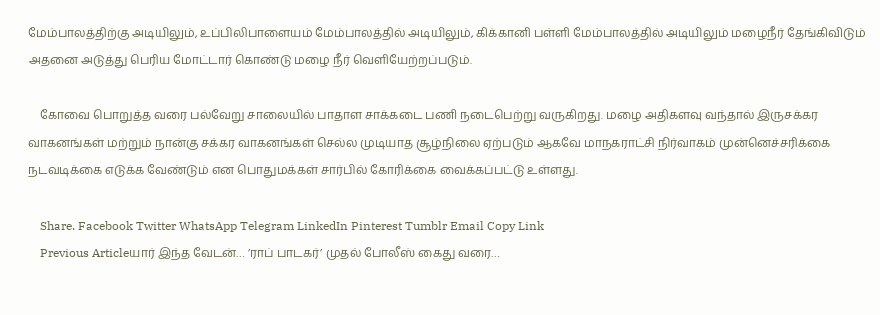மேம்பாலத்திற்கு அடியிலும், உப்பிலிபாளையம் மேம்பாலத்தில் அடியிலும், கிக்கானி பள்ளி மேம்பாலத்தில் அடியிலும் மழைநீர் தேங்கிவிடும் அதனை அடுத்து பெரிய மோட்டார் கொண்டு மழை நீர் வெளியேற்றப்படும்.

    கோவை பொறுத்த வரை பல்வேறு சாலையில் பாதாள சாக்கடை பணி நடைபெற்று வருகிறது. மழை அதிகளவு வந்தால் இருசக்கர வாகனங்கள் மற்றும் நான்கு சக்கர வாகனங்கள் செல்ல முடியாத சூழ்நிலை ஏற்படும் ஆகவே மாநகராட்சி நிர்வாகம் முன்னெச்சரிக்கை நடவடிக்கை எடுக்க வேண்டும் என பொதுமக்கள் சார்பில் கோரிக்கை வைக்கப்பட்டு உள்ளது.

    Share. Facebook Twitter WhatsApp Telegram LinkedIn Pinterest Tumblr Email Copy Link
    Previous Articleயார் இந்த வேடன்… ’ராப் பாடகர்’ முதல் போலீஸ் கைது வரை…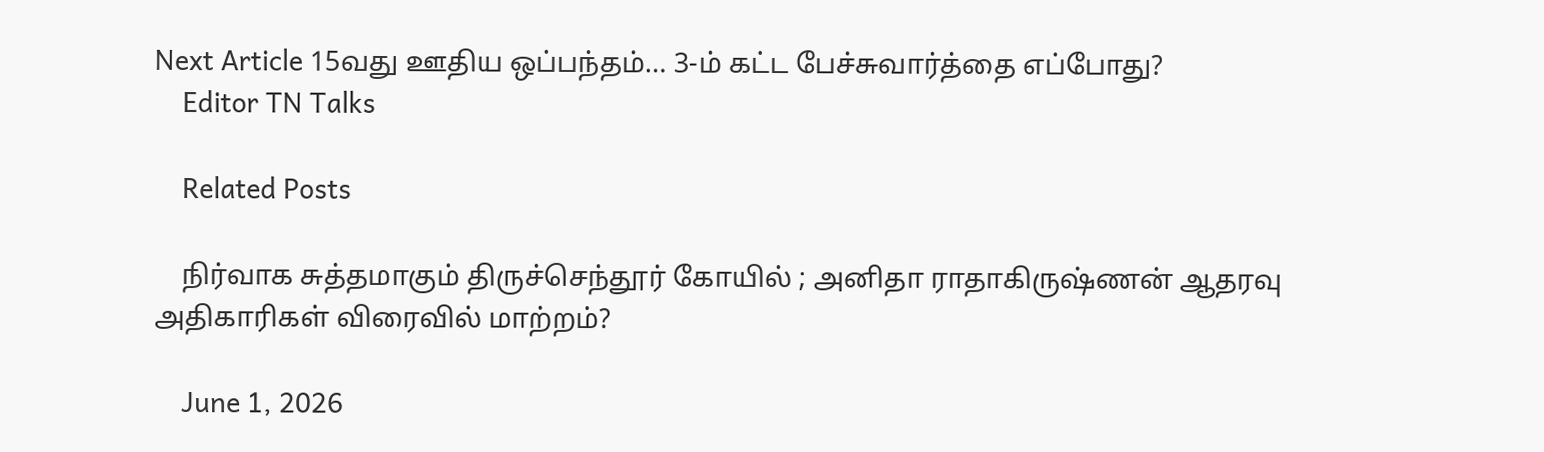Next Article 15வது ஊதிய ஒப்பந்தம்… 3-ம் கட்ட பேச்சுவார்த்தை எப்போது?
    Editor TN Talks

    Related Posts

    நிர்வாக சுத்தமாகும் திருச்செந்தூர் கோயில் ; அனிதா ராதாகிருஷ்ணன் ஆதரவு அதிகாரிகள் விரைவில் மாற்றம்?

    June 1, 2026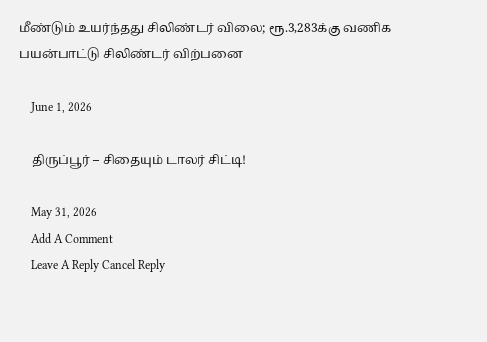மீண்டும் உயர்ந்தது சிலிண்டர் விலை; ரூ.3,283க்கு வணிக பயன்பாட்டு சிலிண்டர் விற்பனை

    June 1, 2026

    திருப்பூர் – சிதையும் டாலர் சிட்டி!

    May 31, 2026
    Add A Comment
    Leave A Reply Cancel Reply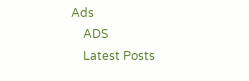Ads
    ADS
    Latest Posts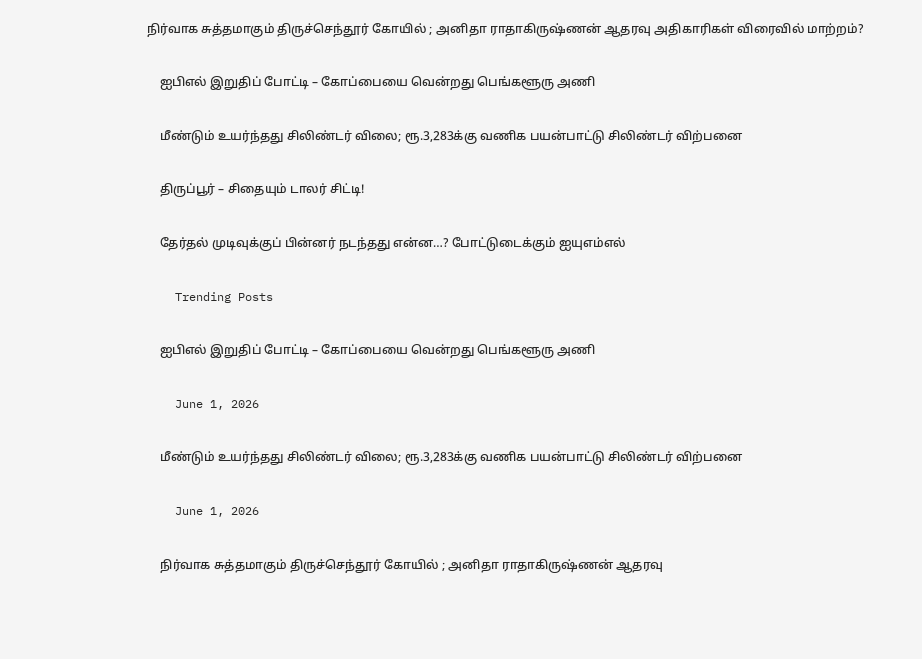நிர்வாக சுத்தமாகும் திருச்செந்தூர் கோயில் ; அனிதா ராதாகிருஷ்ணன் ஆதரவு அதிகாரிகள் விரைவில் மாற்றம்?

    ஐபிஎல் இறுதிப் போட்டி – கோப்பையை வென்றது பெங்களூரு அணி

    மீண்டும் உயர்ந்தது சிலிண்டர் விலை; ரூ.3,283க்கு வணிக பயன்பாட்டு சிலிண்டர் விற்பனை

    திருப்பூர் – சிதையும் டாலர் சிட்டி!

    தேர்தல் முடிவுக்குப் பின்னர் நடந்தது என்ன…? போட்டுடைக்கும் ஐயுஎம்எல்

    Trending Posts

    ஐபிஎல் இறுதிப் போட்டி – கோப்பையை வென்றது பெங்களூரு அணி

    June 1, 2026

    மீண்டும் உயர்ந்தது சிலிண்டர் விலை; ரூ.3,283க்கு வணிக பயன்பாட்டு சிலிண்டர் விற்பனை

    June 1, 2026

    நிர்வாக சுத்தமாகும் திருச்செந்தூர் கோயில் ; அனிதா ராதாகிருஷ்ணன் ஆதரவு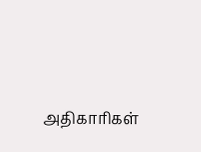அதிகாரிகள்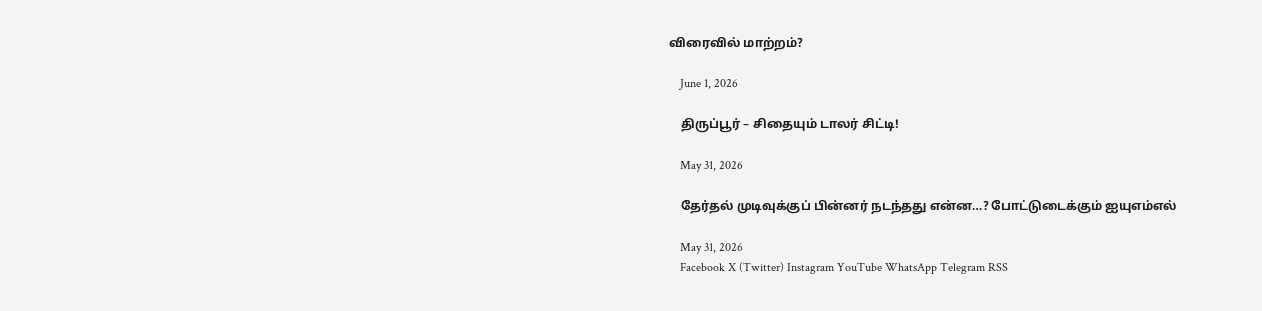விரைவில் மாற்றம்?

    June 1, 2026

    திருப்பூர் – சிதையும் டாலர் சிட்டி!

    May 31, 2026

    தேர்தல் முடிவுக்குப் பின்னர் நடந்தது என்ன…? போட்டுடைக்கும் ஐயுஎம்எல்

    May 31, 2026
    Facebook X (Twitter) Instagram YouTube WhatsApp Telegram RSS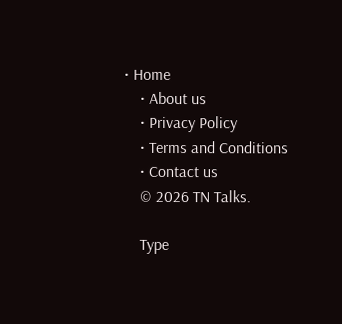• Home
    • About us
    • Privacy Policy
    • Terms and Conditions
    • Contact us
    © 2026 TN Talks.

    Type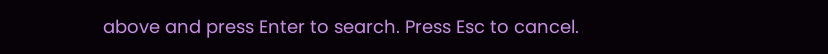above and press Enter to search. Press Esc to cancel.